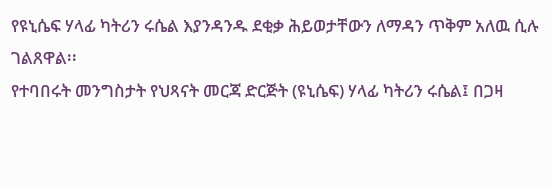የዩኒሴፍ ሃላፊ ካትሪን ሩሴል እያንዳንዱ ደቂቃ ሕይወታቸውን ለማዳን ጥቅም አለዉ ሲሉ ገልጸዋል፡፡
የተባበሩት መንግስታት የህጻናት መርጃ ድርጅት (ዩኒሴፍ) ሃላፊ ካትሪን ሩሴል፤ በጋዛ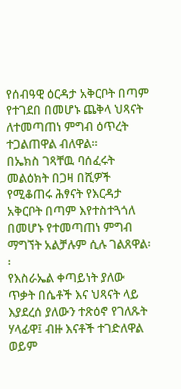የሰብዓዊ ዕርዳታ አቅርቦት በጣም የተገደበ በመሆኑ ጨቅላ ህጻናት ለተመጣጠነ ምግብ ዕጥረት ተጋልጠዋል ብለዋል፡፡
በኤክስ ገጻቸዉ ባሰፈሩት መልዕክት በጋዛ በሺዎች የሚቆጠሩ ሕፃናት የእርዳታ አቅርቦት በጣም እየተስተጓጎለ በመሆኑ የተመጣጠነ ምግብ ማግኘት አልቻሉም ሲሉ ገልጸዋል፡፡
የእስራኤል ቀጣይነት ያለው ጥቃት በሴቶች እና ህጻናት ላይ እያደረሰ ያለውን ተጽዕኖ የገለጹት ሃላፊዋ፤ ብዙ እናቶች ተገድለዋል ወይም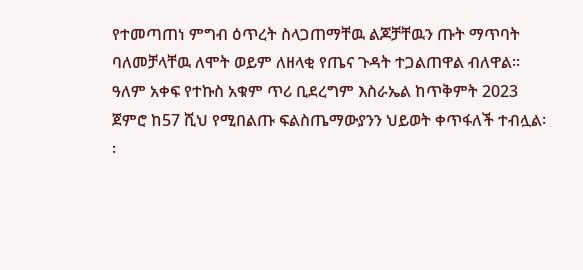የተመጣጠነ ምግብ ዕጥረት ስላጋጠማቸዉ ልጆቻቸዉን ጡት ማጥባት ባለመቻላቸዉ ለሞት ወይም ለዘላቂ የጤና ጉዳት ተጋልጠዋል ብለዋል፡፡
ዓለም አቀፍ የተኩስ አቁም ጥሪ ቢደረግም እስራኤል ከጥቅምት 2023 ጀምሮ ከ57 ሺህ የሚበልጡ ፍልስጤማውያንን ህይወት ቀጥፋለች ተብሏል፡፡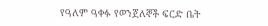የዓለም ዓቀፉ የወንጀለኞች ፍርድ ቤት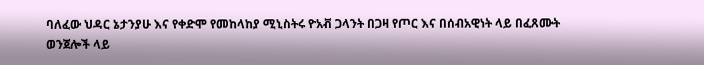ባለፈው ህዳር ኔታንያሁ እና የቀድሞ የመከላከያ ሚኒስትሩ ዮአቭ ጋላንት በጋዛ የጦር እና በሰብአዊነት ላይ በፈጸሙት ወንጀሎች ላይ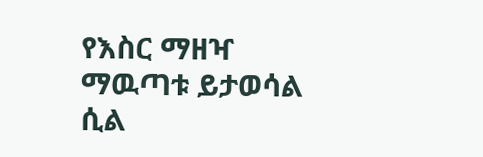የእስር ማዘዣ ማዉጣቱ ይታወሳል ሲል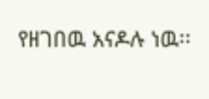የዘገበዉ አናዶሉ ነዉ፡፡